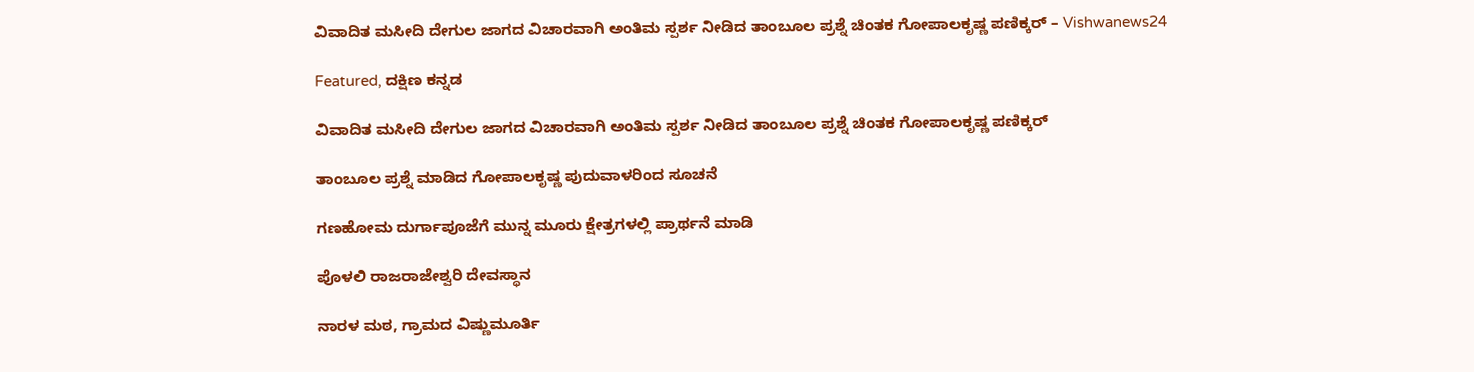ವಿವಾದಿತ ಮಸೀದಿ ದೇಗುಲ ಜಾಗದ ವಿಚಾರವಾಗಿ ಅಂತಿಮ ಸ್ಪರ್ಶ ನೀಡಿದ ತಾಂಬೂಲ ಪ್ರಶ್ನೆ ಚಿಂತಕ ಗೋಪಾಲಕೃಷ್ಣ ಪಣಿಕ್ಕರ್ – Vishwanews24

Featured, ದಕ್ಷಿಣ ಕನ್ನಡ

ವಿವಾದಿತ ಮಸೀದಿ ದೇಗುಲ ಜಾಗದ ವಿಚಾರವಾಗಿ ಅಂತಿಮ ಸ್ಪರ್ಶ ನೀಡಿದ ತಾಂಬೂಲ ಪ್ರಶ್ನೆ ಚಿಂತಕ ಗೋಪಾಲಕೃಷ್ಣ ಪಣಿಕ್ಕರ್

ತಾಂಬೂಲ ಪ್ರಶ್ನೆ ಮಾಡಿದ ಗೋಪಾಲಕೃಷ್ಣ ಪುದುವಾಳರಿಂದ ಸೂಚನೆ

ಗಣಹೋಮ ದುರ್ಗಾಪೂಜೆಗೆ ಮುನ್ನ ಮೂರು ಕ್ಷೇತ್ರಗಳಲ್ಲಿ ಪ್ರಾರ್ಥನೆ ಮಾಡಿ

ಪೊಳಲಿ ರಾಜರಾಜೇಶ್ವರಿ ದೇವಸ್ಥಾನ

ನಾರಳ ಮಠ, ಗ್ರಾಮದ ವಿಷ್ಣುಮೂರ್ತಿ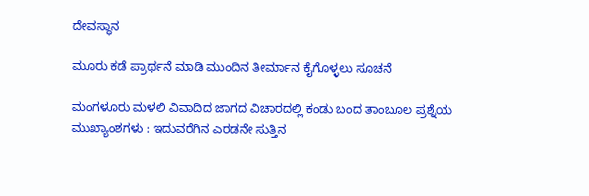ದೇವಸ್ಥಾನ

ಮೂರು ಕಡೆ ಪ್ರಾರ್ಥನೆ ಮಾಡಿ ಮುಂದಿನ ತೀರ್ಮಾನ ಕೈಗೊಳ್ಳಲು ಸೂಚನೆ

ಮಂಗಳೂರು ಮಳಲಿ ವಿವಾದಿದ ಜಾಗದ ವಿಚಾರದಲ್ಲಿ ಕಂಡು ಬಂದ ತಾಂಬೂಲ‌ ಪ್ರಶ್ನೆಯ ಮುಖ್ಯಾಂಶಗಳು : ಇದುವರೆಗಿನ ಎರಡನೇ ಸುತ್ತಿನ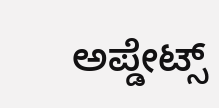ಅಪ್ಡೇಟ್ಸ್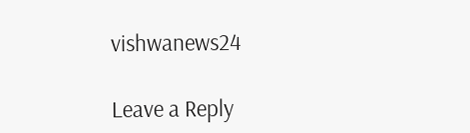vishwanews24

Leave a Reply